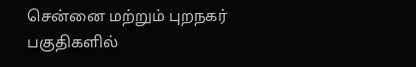சென்னை மற்றும் புறநகர் பகுதிகளில்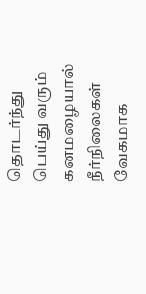தொடர்ந்து பெய்து வரும் கனமழையால் நீர்நிலைகள் வேகமாக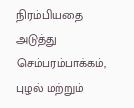நிரம்பியதை அடுத்து செம்பரம்பாக்கம், புழல் மற்றும்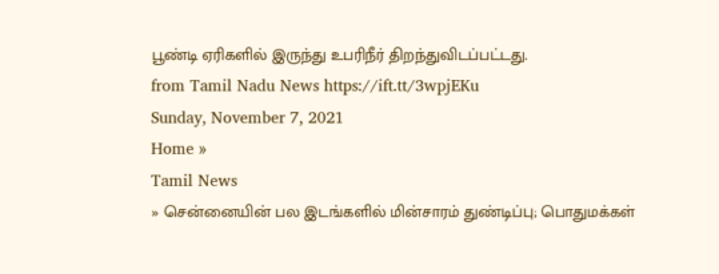பூண்டி ஏரிகளில் இருந்து உபரிநீர் திறந்துவிடப்பட்டது.
from Tamil Nadu News https://ift.tt/3wpjEKu
Sunday, November 7, 2021
Home »
Tamil News
» சென்னையின் பல இடங்களில் மின்சாரம் துண்டிப்பு; பொதுமக்கள்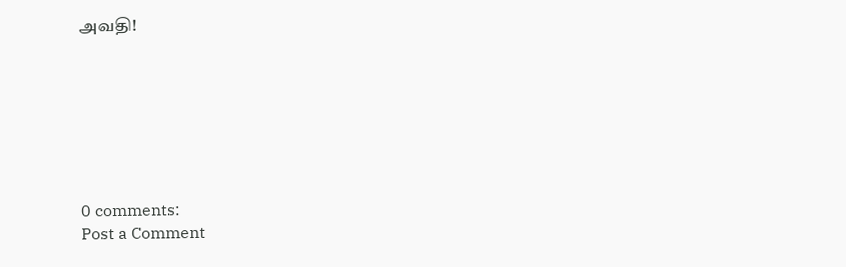அவதி!







0 comments:
Post a Comment